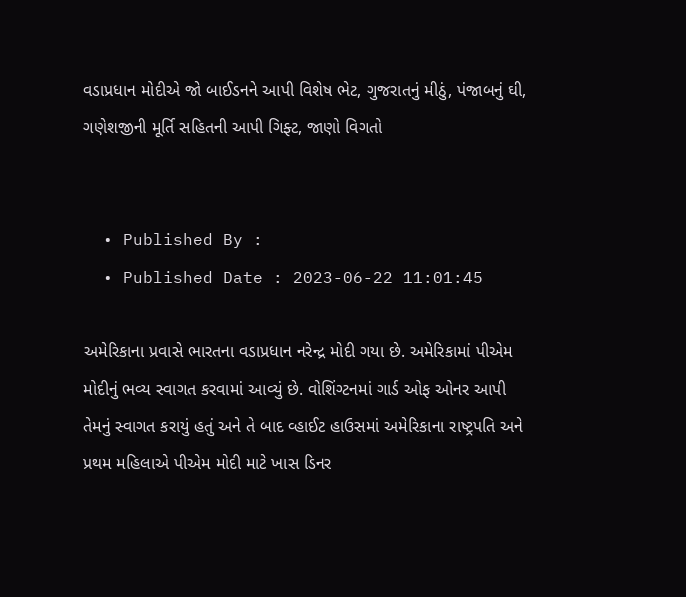વડાપ્રધાન મોદીએ જો બાઈડનને આપી વિશેષ ભેટ, ગુજરાતનું મીઠું, પંજાબનું ઘી, ગણેશજીની મૂર્તિ સહિતની આપી ગિફ્ટ, જાણો વિગતો


  • Published By :
  • Published Date : 2023-06-22 11:01:45

અમેરિકાના પ્રવાસે ભારતના વડાપ્રધાન નરેન્દ્ર મોદી ગયા છે. અમેરિકામાં પીએમ મોદીનું ભવ્ય સ્વાગત કરવામાં આવ્યું છે. વોશિંગ્ટનમાં ગાર્ડ ઓફ ઓનર આપી તેમનું સ્વાગત કરાયું હતું અને તે બાદ વ્હાઈટ હાઉસમાં અમેરિકાના રાષ્ટ્રપતિ અને પ્રથમ મહિલાએ પીએમ મોદી માટે ખાસ ડિનર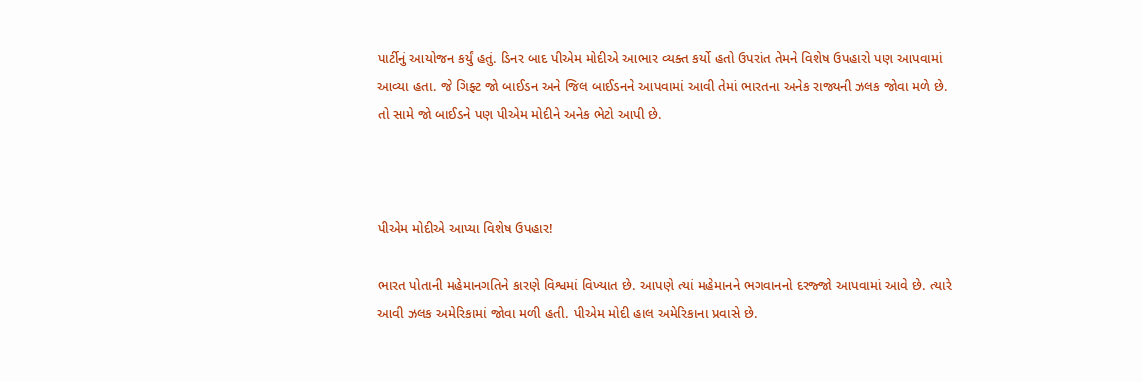પાર્ટીનું આયોજન કર્યું હતું. ડિનર બાદ પીએમ મોદીએ આભાર વ્યક્ત કર્યો હતો ઉપરાંત તેમને વિશેષ ઉપહારો પણ આપવામાં આવ્યા હતા. જે ગિફ્ટ જો બાઈડન અને જિલ બાઈડનને આપવામાં આવી તેમાં ભારતના અનેક રાજ્યની ઝલક જોવા મળે છે. તો સામે જો બાઈડને પણ પીએમ મોદીને અનેક ભેટો આપી છે.



પીએમ મોદીએ આપ્યા વિશેષ ઉપહાર!

ભારત પોતાની મહેમાનગતિને કારણે વિશ્વમાં વિખ્યાત છે. આપણે ત્યાં મહેમાનને ભગવાનનો દરજ્જો આપવામાં આવે છે. ત્યારે આવી ઝલક અમેરિકામાં જોવા મળી હતી. પીએમ મોદી હાલ અમેરિકાના પ્રવાસે છે.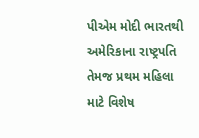પીએમ મોદી ભારતથી અમેરિકાના રાષ્ટ્રપતિ તેમજ પ્રથમ મહિલા માટે વિશેષ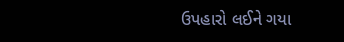ઉપહારો લઈને ગયા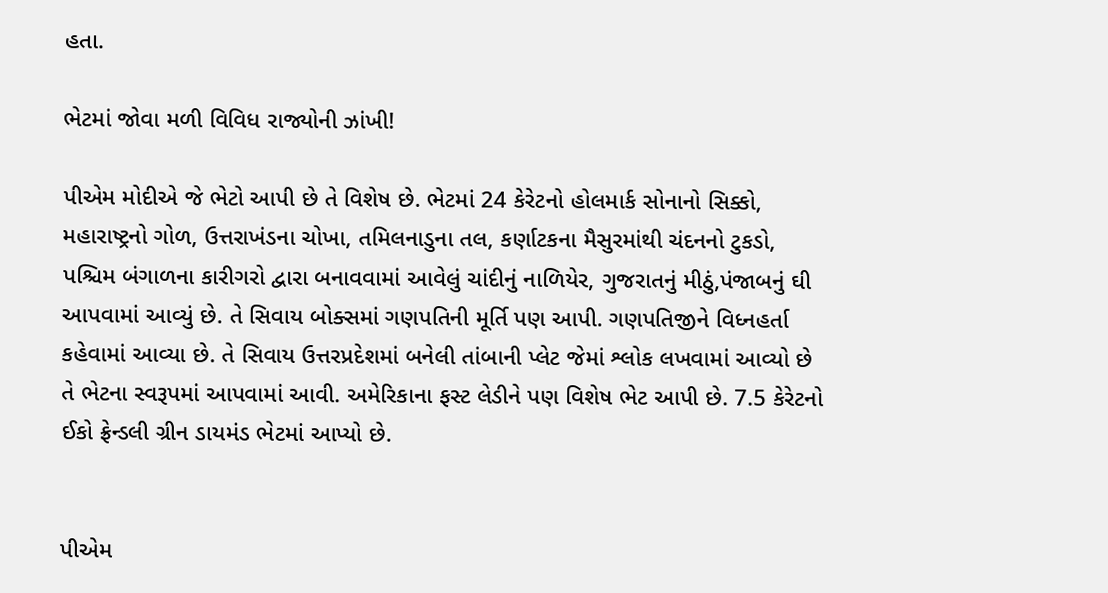હતા.

ભેટમાં જોવા મળી વિવિધ રાજ્યોની ઝાંખી!

પીએમ મોદીએ જે ભેટો આપી છે તે વિશેષ છે. ભેટમાં 24 કેરેટનો હોલમાર્ક સોનાનો સિક્કો, મહારાષ્ટ્રનો ગોળ, ઉત્તરાખંડના ચોખા, તમિલનાડુના તલ, કર્ણાટકના મૈસુરમાંથી ચંદનનો ટુકડો, પશ્ચિમ બંગાળના કારીગરો દ્વારા બનાવવામાં આવેલું ચાંદીનું નાળિયેર, ગુજરાતનું મીઠું,પંજાબનું ઘી આપવામાં આવ્યું છે. તે સિવાય બોક્સમાં ગણપતિની મૂર્તિ પણ આપી. ગણપતિજીને વિધ્નહર્તા કહેવામાં આવ્યા છે. તે સિવાય ઉત્તરપ્રદેશમાં બનેલી તાંબાની પ્લેટ જેમાં શ્લોક લખવામાં આવ્યો છે તે ભેટના સ્વરૂપમાં આપવામાં આવી. અમેરિકાના ફસ્ટ લેડીને પણ વિશેષ ભેટ આપી છે. 7.5 કેરેટનો ઈકો ફ્રેન્ડલી ગ્રીન ડાયમંડ ભેટમાં આપ્યો છે.


પીએમ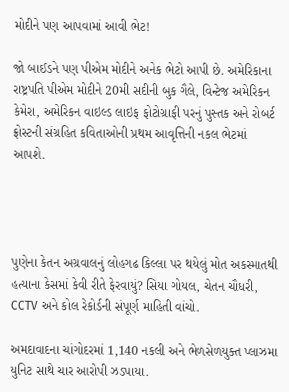મોદીને પણ આપવામાં આવી ભેટ!

જો બાઈડને પણ પીએમ મોદીને અનેક ભેટો આપી છે. અમેરિકાના રાષ્ટ્રપતિ પીએમ મોદીને 20મી સદીની બુક ગૈલે, વિન્ટેજ અમેરિકન કેમેરા, અમેરિકન વાઇલ્ડ લાઇફ ફોટોગ્રાફી પરનું પુસ્તક અને રોબર્ટ ફ્રોસ્ટની સંગ્રહિત કવિતાઓની પ્રથમ આવૃત્તિની નકલ ભેટમાં આપશે.




પુણેના કેતન અગ્રવાલનું લોહગઢ કિલ્લા પર થયેલું મોત અકસ્માતથી હત્યાના કેસમાં કેવી રીતે ફેરવાયું? સિયા ગોયલ, ચેતન ચૌધરી, CCTV અને કોલ રેકોર્ડની સંપૂર્ણ માહિતી વાંચો.

અમદાવાદના ચાંગોદરમાં 1,140 નકલી અને ભેળસેળયુક્ત પ્લાઝમા યુનિટ સાથે ચાર આરોપી ઝડપાયા.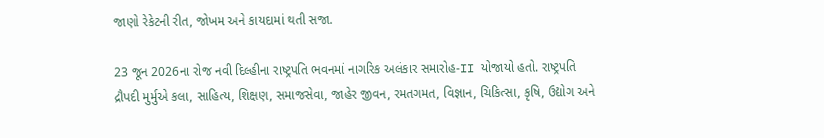જાણો રેકેટની રીત, જોખમ અને કાયદામાં થતી સજા.

23 જૂન 2026ના રોજ નવી દિલ્હીના રાષ્ટ્રપતિ ભવનમાં નાગરિક અલંકાર સમારોહ-II યોજાયો હતો. રાષ્ટ્રપતિ દ્રૌપદી મુર્મુએ કલા, સાહિત્ય, શિક્ષણ, સમાજસેવા, જાહેર જીવન, રમતગમત, વિજ્ઞાન, ચિકિત્સા, કૃષિ, ઉદ્યોગ અને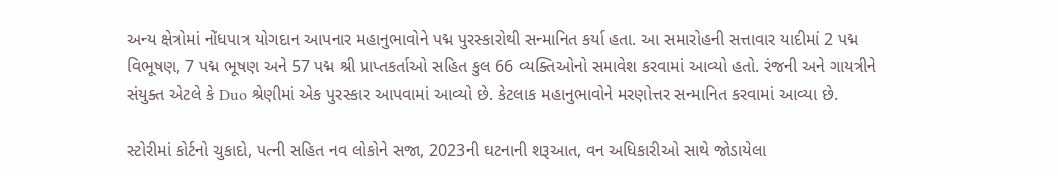અન્ય ક્ષેત્રોમાં નોંધપાત્ર યોગદાન આપનાર મહાનુભાવોને પદ્મ પુરસ્કારોથી સન્માનિત કર્યા હતા. આ સમારોહની સત્તાવાર યાદીમાં 2 પદ્મ વિભૂષણ, 7 પદ્મ ભૂષણ અને 57 પદ્મ શ્રી પ્રાપ્તકર્તાઓ સહિત કુલ 66 વ્યક્તિઓનો સમાવેશ કરવામાં આવ્યો હતો. રંજની અને ગાયત્રીને સંયુક્ત એટલે કે Duo શ્રેણીમાં એક પુરસ્કાર આપવામાં આવ્યો છે. કેટલાક મહાનુભાવોને મરણોત્તર સન્માનિત કરવામાં આવ્યા છે.

સ્ટોરીમાં કોર્ટનો ચુકાદો, પત્ની સહિત નવ લોકોને સજા, 2023ની ઘટનાની શરૂઆત, વન અધિકારીઓ સાથે જોડાયેલા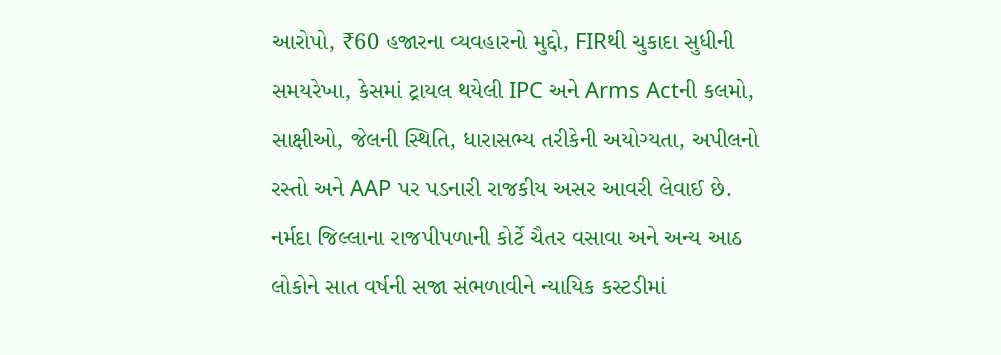આરોપો, ₹60 હજારના વ્યવહારનો મુદ્દો, FIRથી ચુકાદા સુધીની સમયરેખા, કેસમાં ટ્રાયલ થયેલી IPC અને Arms Actની કલમો, સાક્ષીઓ, જેલની સ્થિતિ, ધારાસભ્ય તરીકેની અયોગ્યતા, અપીલનો રસ્તો અને AAP પર પડનારી રાજકીય અસર આવરી લેવાઈ છે. નર્મદા જિલ્લાના રાજપીપળાની કોર્ટે ચૈતર વસાવા અને અન્ય આઠ લોકોને સાત વર્ષની સજા સંભળાવીને ન્યાયિક કસ્ટડીમાં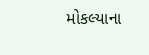મોકલ્યાના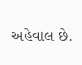અહેવાલ છે.